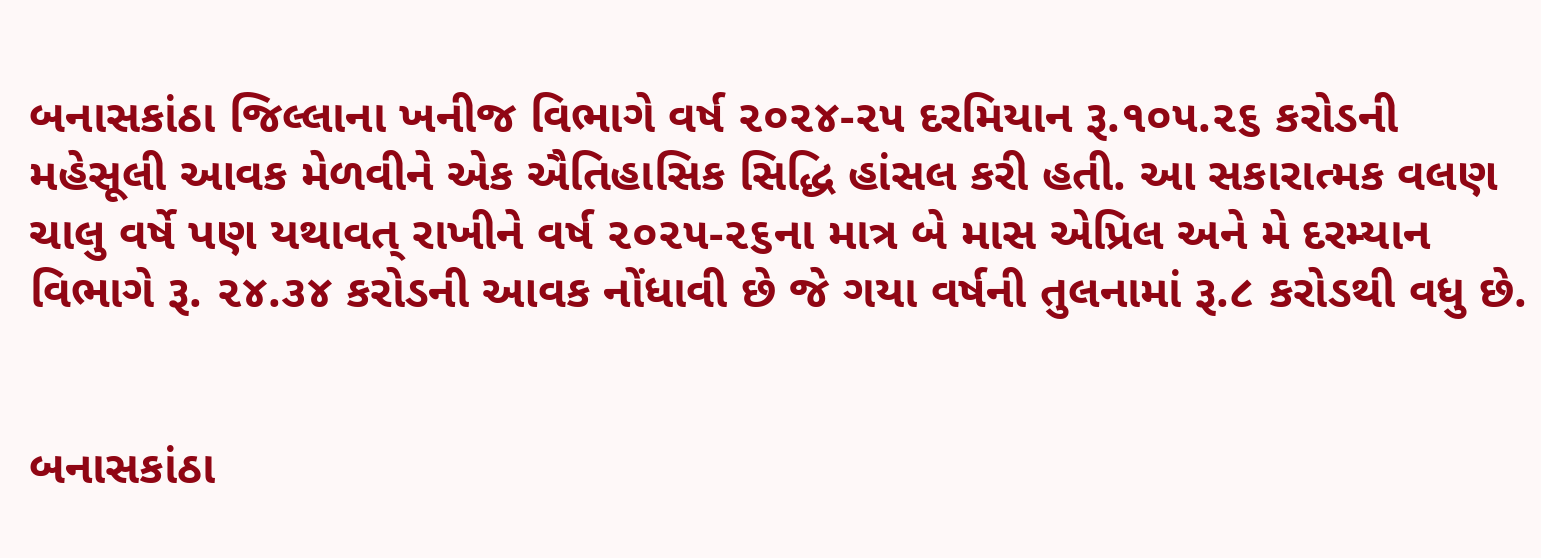બનાસકાંઠા જિલ્લાના ખનીજ વિભાગે વર્ષ ૨૦૨૪-૨૫ દરમિયાન રૂ.૧૦૫.૨૬ કરોડની મહેસૂલી આવક મેળવીને એક ઐતિહાસિક સિદ્ધિ હાંસલ કરી હતી. આ સકારાત્મક વલણ ચાલુ વર્ષે પણ યથાવત્ રાખીને વર્ષ ૨૦૨૫-૨૬ના માત્ર બે માસ એપ્રિલ અને મે દરમ્યાન વિભાગે રૂ. ૨૪.૩૪ કરોડની આવક નોંધાવી છે જે ગયા વર્ષની તુલનામાં રૂ.૮ કરોડથી વધુ છે.


બનાસકાંઠા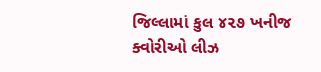જિલ્લામાં કુલ ૪૨૭ ખનીજ ક્વોરીઓ લીઝ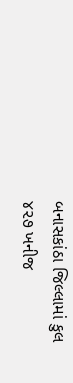બનાસકાંઠા જિલ્લામાં કુલ ૪૨૭ ખનીજ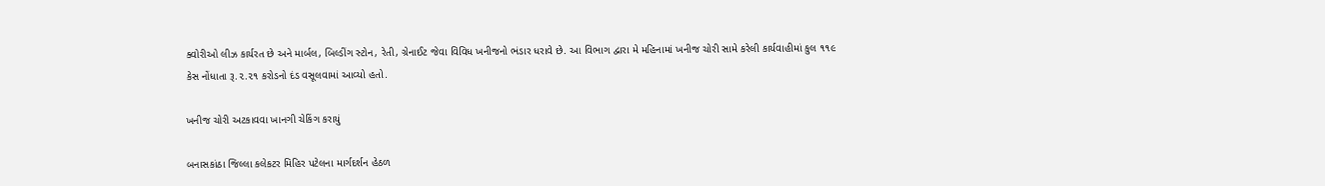ક્વોરીઓ લીઝ કાર્યરત છે અને માર્બલ, બિલ્ડીંગ સ્ટોન, રેતી, ગ્રેનાઈટ જેવા વિવિધ ખનીજનો ભંડાર ધરાવે છે. આ વિભાગ દ્વારા મે મહિનામાં ખનીજ ચોરી સામે કરેલી કાર્યવાહીમાં કુલ ૧૧૯ કેસ નોંધાતા રૂ.૨.૨૧ કરોડનો દંડ વસૂલવામાં આવ્યો હતો.

ખનીજ ચોરી અટકાવવા ખાનગી ચેકિંગ કરાયું

બનાસકાંઠા જિલ્લા કલેકટર મિહિર પટેલના માર્ગદર્શન હેઠળ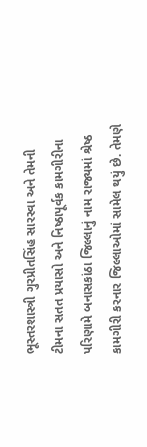ભૂસ્તરશાસ્ત્રી ગુરપ્રીતસિંહ સારસ્વા અને તેમની ટીમના સતત પ્રયાસો અને નિષ્ઠાપૂર્વક કામગીરીના પરિણામે બનાસકાંઠા જિલ્લાનું નામ રાજ્યમાં શ્રેષ્ઠ કામગીરી કરનાર જિલ્લાઓમાં સામેલ થયું છે. તેમણે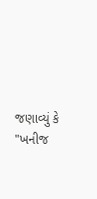જણાવ્યું કે "ખનીજ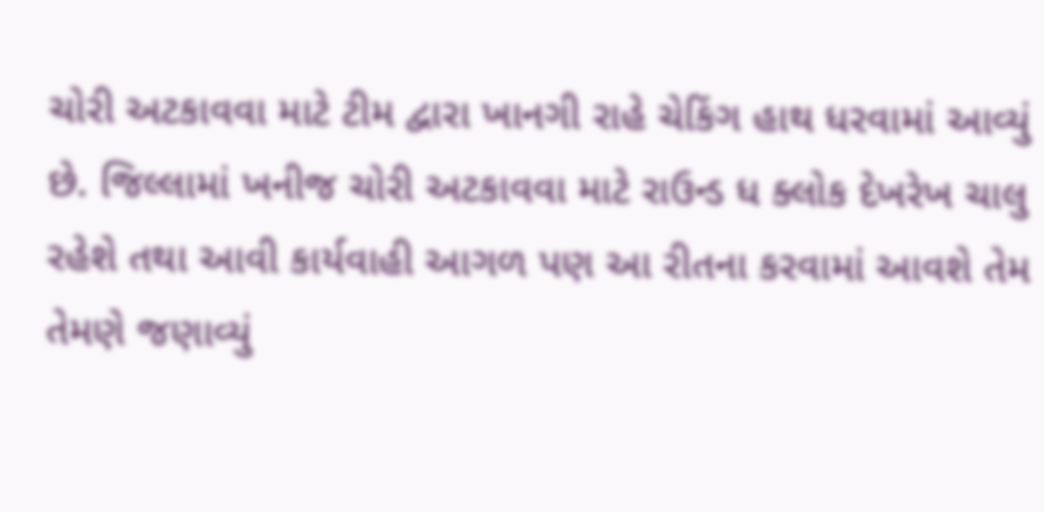ચોરી અટકાવવા માટે ટીમ દ્વારા ખાનગી રાહે ચેકિંગ હાથ ધરવામાં આવ્યું છે. જિલ્લામાં ખનીજ ચોરી અટકાવવા માટે રાઉન્ડ ધ ક્લોક દેખરેખ ચાલુ રહેશે તથા આવી કાર્યવાહી આગળ પણ આ રીતના કરવામાં આવશે તેમ તેમણે જણાવ્યું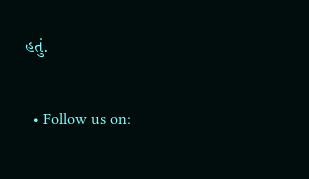હતું.

  • Follow us on: